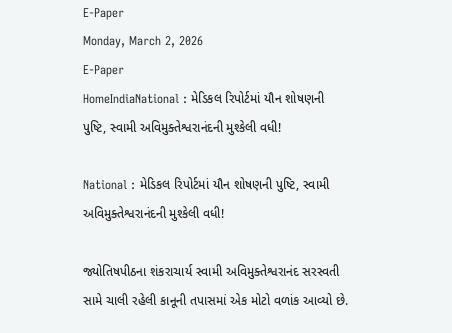E-Paper
Monday, March 2, 2026
E-Paper
HomeIndiaNational : મેડિકલ રિપોર્ટમાં યૌન શોષણની પુષ્ટિ, સ્વામી અવિમુક્તેશ્વરાનંદની મુશ્કેલી વધી!

National : મેડિકલ રિપોર્ટમાં યૌન શોષણની પુષ્ટિ, સ્વામી અવિમુક્તેશ્વરાનંદની મુશ્કેલી વધી!

જ્યોતિષપીઠના શંકરાચાર્ય સ્વામી અવિમુક્તેશ્વરાનંદ સરસ્વતી સામે ચાલી રહેલી કાનૂની તપાસમાં એક મોટો વળાંક આવ્યો છે.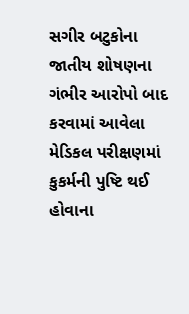સગીર બટુકોના જાતીય શોષણના ગંભીર આરોપો બાદ કરવામાં આવેલા મેડિકલ પરીક્ષણમાં કુકર્મની પુષ્ટિ થઈ હોવાના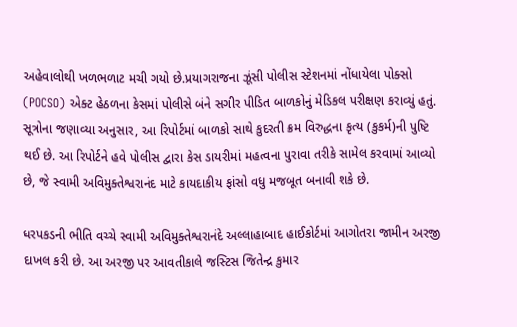અહેવાલોથી ખળભળાટ મચી ગયો છે.પ્રયાગરાજના ઝૂંસી પોલીસ સ્ટેશનમાં નોંધાયેલા પોક્સો (POCSO) એક્ટ હેઠળના કેસમાં પોલીસે બંને સગીર પીડિત બાળકોનું મેડિકલ પરીક્ષણ કરાવ્યું હતું. સૂત્રોના જણાવ્યા અનુસાર, આ રિપોર્ટમાં બાળકો સાથે કુદરતી ક્રમ વિરુદ્ધના કૃત્ય (કુકર્મ)ની પુષ્ટિ થઈ છે. આ રિપોર્ટને હવે પોલીસ દ્વારા કેસ ડાયરીમાં મહત્વના પુરાવા તરીકે સામેલ કરવામાં આવ્યો છે, જે સ્વામી અવિમુક્તેશ્વરાનંદ માટે કાયદાકીય ફાંસો વધુ મજબૂત બનાવી શકે છે.

ધરપકડની ભીતિ વચ્ચે સ્વામી અવિમુક્તેશ્વરાનંદે અલ્લાહાબાદ હાઈકોર્ટમાં આગોતરા જામીન અરજી દાખલ કરી છે. આ અરજી પર આવતીકાલે જસ્ટિસ જિતેન્દ્ર કુમાર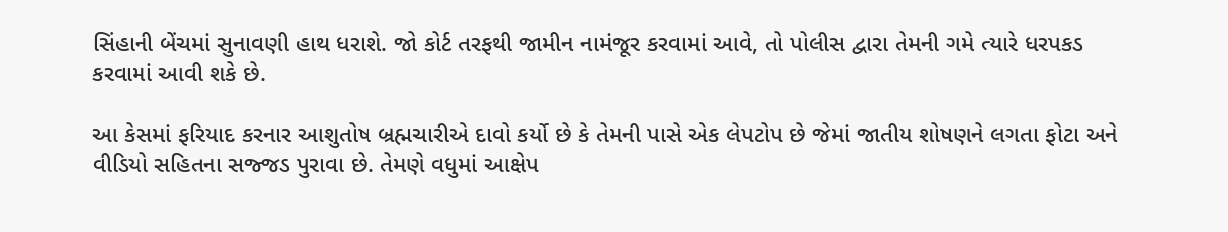સિંહાની બેંચમાં સુનાવણી હાથ ધરાશે. જો કોર્ટ તરફથી જામીન નામંજૂર કરવામાં આવે, તો પોલીસ દ્વારા તેમની ગમે ત્યારે ધરપકડ કરવામાં આવી શકે છે.

આ કેસમાં ફરિયાદ કરનાર આશુતોષ બ્રહ્મચારીએ દાવો કર્યો છે કે તેમની પાસે એક લેપટોપ છે જેમાં જાતીય શોષણને લગતા ફોટા અને વીડિયો સહિતના સજ્જડ પુરાવા છે. તેમણે વધુમાં આક્ષેપ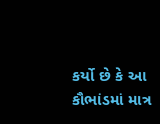કર્યો છે કે આ કૌભાંડમાં માત્ર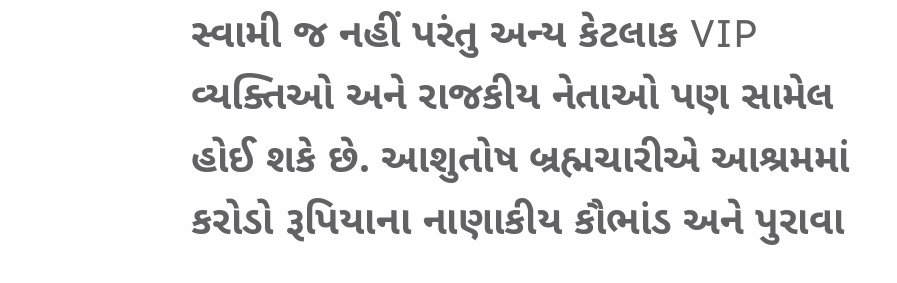સ્વામી જ નહીં પરંતુ અન્ય કેટલાક VIP વ્યક્તિઓ અને રાજકીય નેતાઓ પણ સામેલ હોઈ શકે છે. આશુતોષ બ્રહ્મચારીએ આશ્રમમાં કરોડો રૂપિયાના નાણાકીય કૌભાંડ અને પુરાવા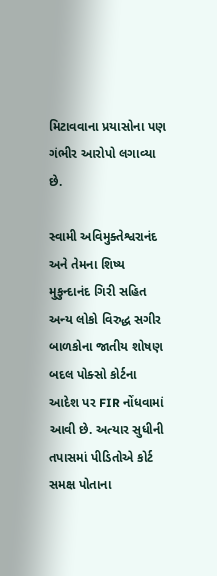મિટાવવાના પ્રયાસોના પણ ગંભીર આરોપો લગાવ્યા છે.

સ્વામી અવિમુક્તેશ્વરાનંદ અને તેમના શિષ્ય મુકુન્દાનંદ ગિરી સહિત અન્ય લોકો વિરુદ્ધ સગીર બાળકોના જાતીય શોષણ બદલ પોક્સો કોર્ટના આદેશ પર FIR નોંધવામાં આવી છે. અત્યાર સુધીની તપાસમાં પીડિતોએ કોર્ટ સમક્ષ પોતાના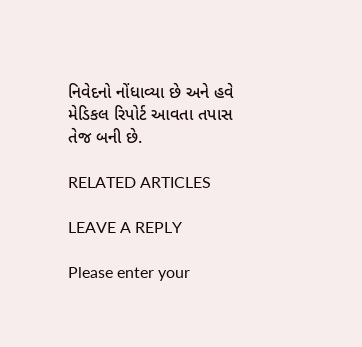નિવેદનો નોંધાવ્યા છે અને હવે મેડિકલ રિપોર્ટ આવતા તપાસ તેજ બની છે.

RELATED ARTICLES

LEAVE A REPLY

Please enter your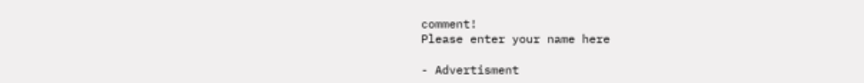comment!
Please enter your name here

- Advertisment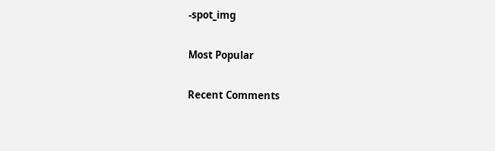-spot_img

Most Popular

Recent Comments